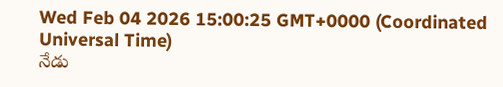Wed Feb 04 2026 15:00:25 GMT+0000 (Coordinated Universal Time)
నేడు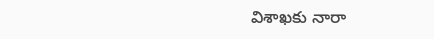విశాఖకు నారా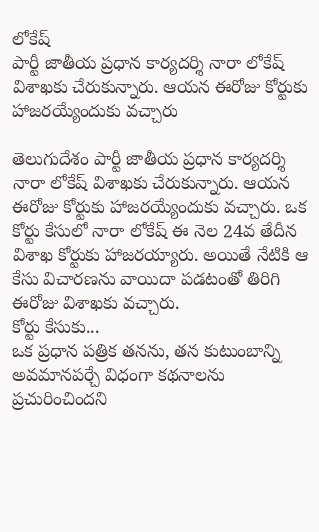లోకేష్
పార్టీ జాతీయ ప్రధాన కార్యదర్శి నారా లోకేష్ విశాఖకు చేరుకున్నారు. ఆయన ఈరోజు కోర్టుకు హాజరయ్యేందుకు వచ్చారు

తెలుగుదేశం పార్టీ జాతీయ ప్రధాన కార్యదర్శి నారా లోకేష్ విశాఖకు చేరుకున్నారు. ఆయన ఈరోజు కోర్టుకు హాజరయ్యేందుకు వచ్చారు. ఒక కోర్టు కేసులో నారా లోకేష్ ఈ నెల 24వ తేదీన విశాఖ కోర్టుకు హాజరయ్యారు. అయితే నేటికి ఆ కేసు విచారణను వాయిదా పడటంతో తిరిగి ఈరోజు విశాఖకు వచ్చారు.
కోర్టు కేసుకు...
ఒక ప్రధాన పత్రిక తనను, తన కుటుంబాన్ని అవమానపర్చే విధంగా కథనాలను ప్రచురించిందని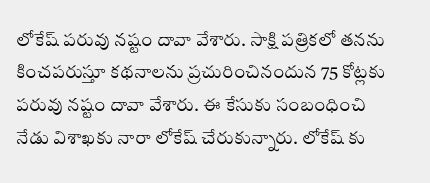లోకేష్ పరువు నష్టం దావా వేశారు. సాక్షి పత్రికలో తనను కించపరుస్తూ కథనాలను ప్రచురించినందున 75 కోట్లకు పరువు నష్టం దావా వేశారు. ఈ కేసుకు సంబంధించి నేడు విశాఖకు నారా లోకేష్ చేరుకున్నారు. లోకేష్ కు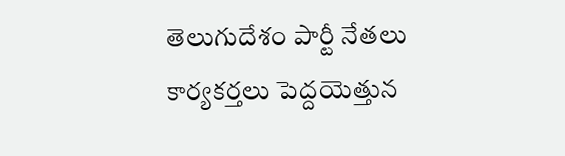తెలుగుదేశం పార్టీ నేతలు కార్యకర్తలు పెద్దయెత్తున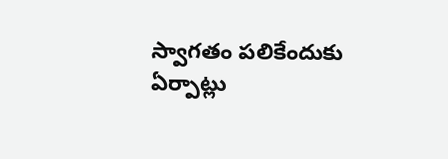స్వాగతం పలికేందుకు ఏర్పాట్లు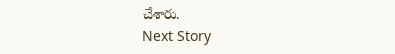చేశారు.
Next Story